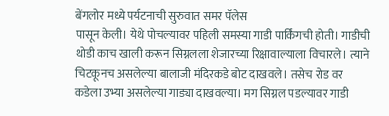बेंगलोर मध्ये पर्यटनाची सुरुवात समर पॅलेस
पासून केली। येथे पोचल्यावर पहिली समस्या गाडी पार्किंगची होती। गाडीची थोडी काच खाली करून सिग्नलला शेजारच्या रिक्षावाल्याला विचारले। त्याने चिटकूनच असलेल्या बालाजी मंदिरकडे बोट दाखवले। तसेच रोड वर कडेला उभ्या असलेल्या गाड्या दाखवल्या। मग सिग्नल पडल्यावर गाडी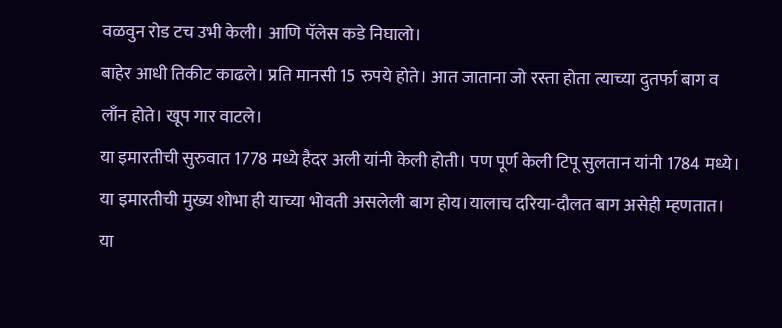वळवुन रोड टच उभी केली। आणि पॅलेस कडे निघालो।
बाहेर आधी तिकीट काढले। प्रति मानसी 15 रुपये होते। आत जाताना जो रस्ता होता त्याच्या दुतर्फा बाग व लाँन होते। खूप गार वाटले।
या इमारतीची सुरुवात 1778 मध्ये हैदर अली यांनी केली होती। पण पूर्ण केली टिपू सुलतान यांनी 1784 मध्ये। या इमारतीची मुख्य शोभा ही याच्या भोवती असलेली बाग होय।यालाच दरिया-दौलत बाग असेही म्हणतात। या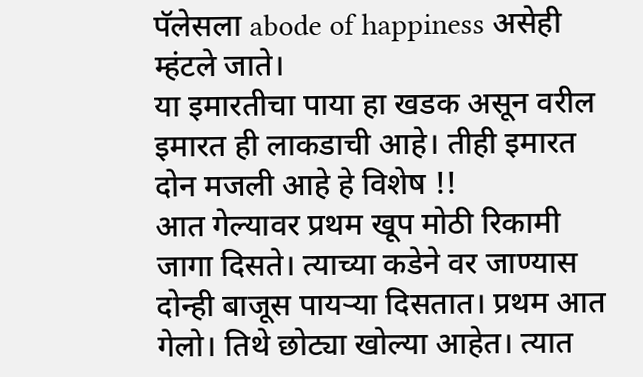पॅलेसला abode of happiness असेही म्हंटले जाते।
या इमारतीचा पाया हा खडक असून वरील इमारत ही लाकडाची आहे। तीही इमारत दोन मजली आहे हे विशेष !!
आत गेल्यावर प्रथम खूप मोठी रिकामी जागा दिसते। त्याच्या कडेने वर जाण्यास दोन्ही बाजूस पायऱ्या दिसतात। प्रथम आत गेलो। तिथे छोट्या खोल्या आहेत। त्यात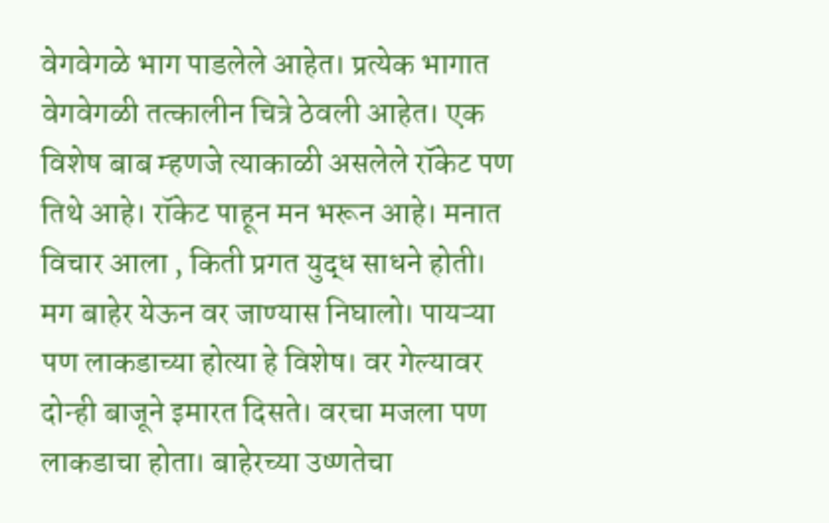वेगवेगळे भाग पाडलेले आहेत। प्रत्येक भागात वेगवेगळी तत्कालीन चित्रे ठेवली आहेत। एक विशेष बाब म्हणजे त्याकाळी असलेले रॉकेट पण तिथे आहे। रॉकेट पाहून मन भरून आहे। मनात विचार आला , किती प्रगत युद्ध साधने होती।
मग बाहेर येऊन वर जाण्यास निघालो। पायऱ्या पण लाकडाच्या होत्या हे विशेष। वर गेल्यावर दोन्ही बाजूने इमारत दिसते। वरचा मजला पण लाकडाचा होता। बाहेरच्या उष्णतेचा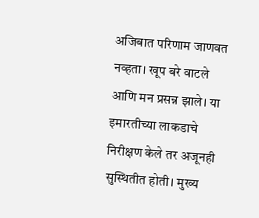अजिबात परिणाम जाणवत नव्हता। खूप बरे वाटले आणि मन प्रसन्न झाले। या इमारतीच्या लाकडाचे निरीक्षण केले तर अजूनही सुस्थितीत होती। मुख्य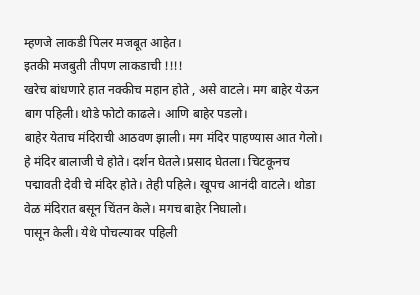म्हणजे लाकडी पिलर मजबूत आहेत।
इतकी मजबुती तीपण लाकडाची !!!!
खरेच बांधणारे हात नक्कीच महान होते , असे वाटले। मग बाहेर येऊन बाग पहिली। थोडे फोटो काढले। आणि बाहेर पडलो।
बाहेर येताच मंदिराची आठवण झाली। मग मंदिर पाहण्यास आत गेलो। हे मंदिर बालाजी चे होते। दर्शन घेतले।प्रसाद घेतला। चिटकूनच पद्मावती देवी चे मंदिर होते। तेही पहिले। खूपच आनंदी वाटले। थोडा वेळ मंदिरात बसून चिंतन केले। मगच बाहेर निघालो।
पासून केली। येथे पोचल्यावर पहिली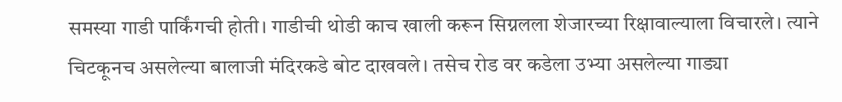समस्या गाडी पार्किंगची होती। गाडीची थोडी काच खाली करून सिग्नलला शेजारच्या रिक्षावाल्याला विचारले। त्याने चिटकूनच असलेल्या बालाजी मंदिरकडे बोट दाखवले। तसेच रोड वर कडेला उभ्या असलेल्या गाड्या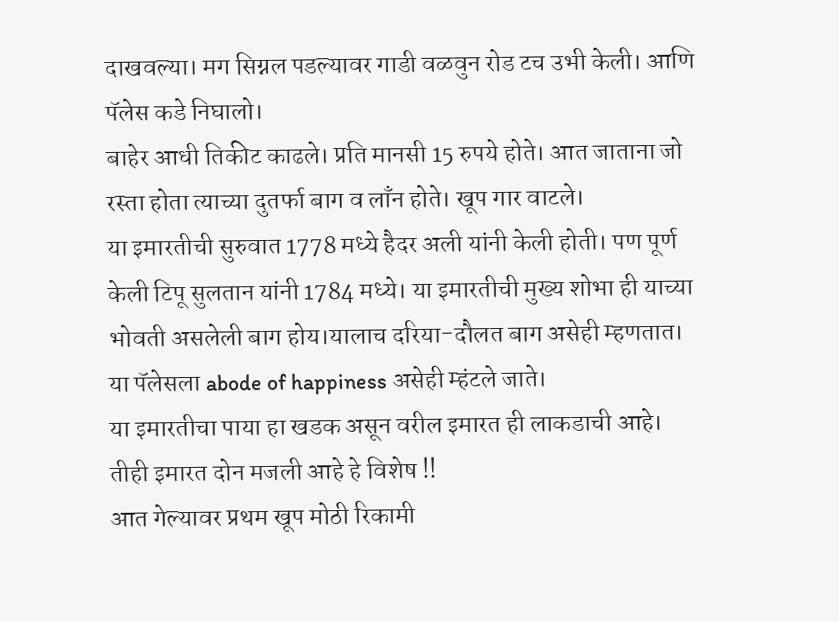दाखवल्या। मग सिग्नल पडल्यावर गाडी वळवुन रोड टच उभी केली। आणि पॅलेस कडे निघालो।
बाहेर आधी तिकीट काढले। प्रति मानसी 15 रुपये होते। आत जाताना जो रस्ता होता त्याच्या दुतर्फा बाग व लाँन होते। खूप गार वाटले।
या इमारतीची सुरुवात 1778 मध्ये हैदर अली यांनी केली होती। पण पूर्ण केली टिपू सुलतान यांनी 1784 मध्ये। या इमारतीची मुख्य शोभा ही याच्या भोवती असलेली बाग होय।यालाच दरिया-दौलत बाग असेही म्हणतात। या पॅलेसला abode of happiness असेही म्हंटले जाते।
या इमारतीचा पाया हा खडक असून वरील इमारत ही लाकडाची आहे। तीही इमारत दोन मजली आहे हे विशेष !!
आत गेल्यावर प्रथम खूप मोठी रिकामी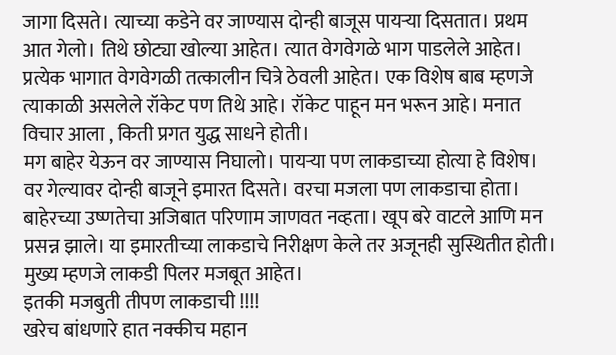जागा दिसते। त्याच्या कडेने वर जाण्यास दोन्ही बाजूस पायऱ्या दिसतात। प्रथम आत गेलो। तिथे छोट्या खोल्या आहेत। त्यात वेगवेगळे भाग पाडलेले आहेत। प्रत्येक भागात वेगवेगळी तत्कालीन चित्रे ठेवली आहेत। एक विशेष बाब म्हणजे त्याकाळी असलेले रॉकेट पण तिथे आहे। रॉकेट पाहून मन भरून आहे। मनात विचार आला , किती प्रगत युद्ध साधने होती।
मग बाहेर येऊन वर जाण्यास निघालो। पायऱ्या पण लाकडाच्या होत्या हे विशेष। वर गेल्यावर दोन्ही बाजूने इमारत दिसते। वरचा मजला पण लाकडाचा होता। बाहेरच्या उष्णतेचा अजिबात परिणाम जाणवत नव्हता। खूप बरे वाटले आणि मन प्रसन्न झाले। या इमारतीच्या लाकडाचे निरीक्षण केले तर अजूनही सुस्थितीत होती। मुख्य म्हणजे लाकडी पिलर मजबूत आहेत।
इतकी मजबुती तीपण लाकडाची !!!!
खरेच बांधणारे हात नक्कीच महान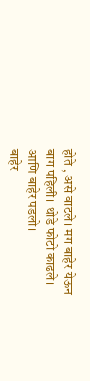होते , असे वाटले। मग बाहेर येऊन बाग पहिली। थोडे फोटो काढले। आणि बाहेर पडलो।
बाहेर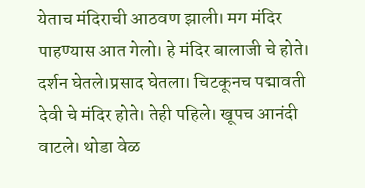येताच मंदिराची आठवण झाली। मग मंदिर पाहण्यास आत गेलो। हे मंदिर बालाजी चे होते। दर्शन घेतले।प्रसाद घेतला। चिटकूनच पद्मावती देवी चे मंदिर होते। तेही पहिले। खूपच आनंदी वाटले। थोडा वेळ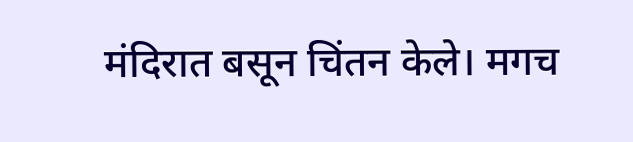मंदिरात बसून चिंतन केले। मगच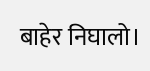बाहेर निघालो।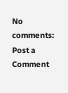No comments:
Post a Comment